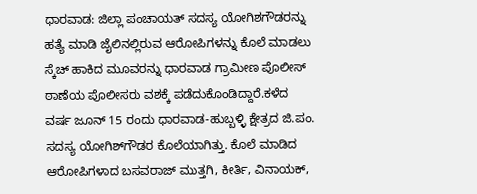ಧಾರವಾಡ: ಜಿಲ್ಲಾ ಪಂಚಾಯತ್ ಸದಸ್ಯ ಯೋಗಿಶಗೌಡರನ್ನು ಹತ್ಯೆ ಮಾಡಿ ಜೈಲಿನಲ್ಲಿರುವ ಆರೋಪಿಗಳನ್ನು ಕೊಲೆ ಮಾಡಲು ಸ್ಕೆಚ್ ಹಾಕಿದ ಮೂವರನ್ನು ಧಾರವಾಡ ಗ್ರಾಮೀಣ ಪೊಲೀಸ್ ಠಾಣೆಯ ಪೊಲೀಸರು ವಶಕ್ಕೆ ಪಡೆದುಕೊಂಡಿದ್ದಾರೆ.ಕಳೆದ ವರ್ಷ ಜೂನ್ 15 ರಂದು ಧಾರವಾಡ-ಹುಬ್ಬಳ್ಳಿ ಕ್ಷೇತ್ರದ ಜಿ.ಪಂ. ಸದಸ್ಯ ಯೋಗಿಶ್‍ಗೌಡರ ಕೊಲೆಯಾಗಿತ್ತು. ಕೊಲೆ ಮಾಡಿದ ಆರೋಪಿಗಳಾದ ಬಸವರಾಜ್ ಮುತ್ತಗಿ, ಕೀರ್ತಿ, ವಿನಾಯಕ್,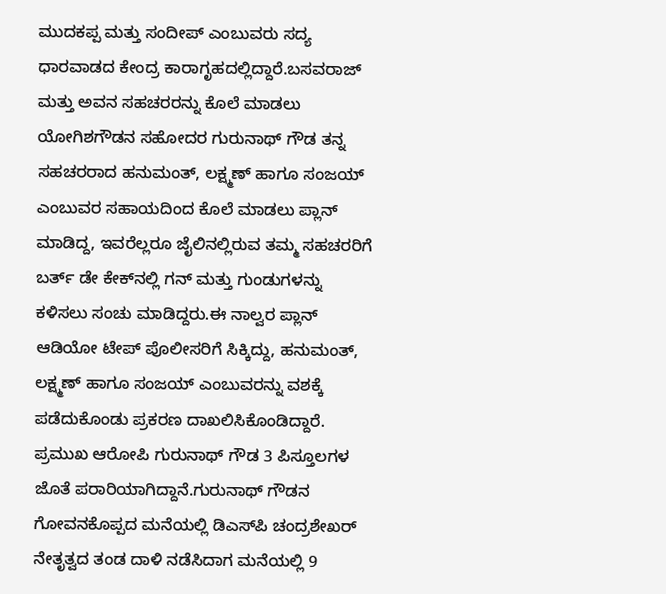ಮುದಕಪ್ಪ ಮತ್ತು ಸಂದೀಪ್‍ ಎಂಬುವರು ಸದ್ಯ ಧಾರವಾಡದ ಕೇಂದ್ರ ಕಾರಾಗೃಹದಲ್ಲಿದ್ದಾರೆ.ಬಸವರಾಜ್ ಮತ್ತು ಅವನ ಸಹಚರರನ್ನು ಕೊಲೆ ಮಾಡಲು ಯೋಗಿಶಗೌಡನ ಸಹೋದರ ಗುರುನಾಥ್ ಗೌಡ ತನ್ನ ಸಹಚರರಾದ ಹನುಮಂತ್, ಲಕ್ಷ್ಮಣ್ ಹಾಗೂ ಸಂಜಯ್ ಎಂಬುವರ ಸಹಾಯದಿಂದ ಕೊಲೆ ಮಾಡಲು ಪ್ಲಾನ್ ಮಾಡಿದ್ದ, ಇವರೆಲ್ಲರೂ ಜೈಲಿನಲ್ಲಿರುವ ತಮ್ಮ ಸಹಚರರಿಗೆ ಬರ್ತ್ ಡೇ ಕೇಕ್‍ನಲ್ಲಿ ಗನ್ ಮತ್ತು ಗುಂಡುಗಳನ್ನು ಕಳಿಸಲು ಸಂಚು ಮಾಡಿದ್ದರು.ಈ ನಾಲ್ವರ ಪ್ಲಾನ್ ಆಡಿಯೋ ಟೇಪ್ ಪೊಲೀಸರಿಗೆ ಸಿಕ್ಕಿದ್ದು, ಹನುಮಂತ್, ಲಕ್ಷ್ಮಣ್ ಹಾಗೂ ಸಂಜಯ್ ಎಂಬುವರನ್ನು ವಶಕ್ಕೆ ಪಡೆದುಕೊಂಡು ಪ್ರಕರಣ ದಾಖಲಿಸಿಕೊಂಡಿದ್ದಾರೆ. ಪ್ರಮುಖ ಆರೋಪಿ ಗುರುನಾಥ್ ಗೌಡ 3 ಪಿಸ್ತೂಲಗಳ ಜೊತೆ ಪರಾರಿಯಾಗಿದ್ದಾನೆ.ಗುರುನಾಥ್ ಗೌಡನ ಗೋವನಕೊಪ್ಪದ ಮನೆಯಲ್ಲಿ ಡಿಎಸ್‍ಪಿ ಚಂದ್ರಶೇಖರ್ ನೇತೃತ್ವದ ತಂಡ ದಾಳಿ ನಡೆಸಿದಾಗ ಮನೆಯಲ್ಲಿ 9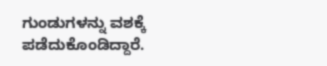ಗುಂಡುಗಳನ್ನು ವಶಕ್ಕೆ ಪಡೆದುಕೊಂಡಿದ್ದಾರೆ.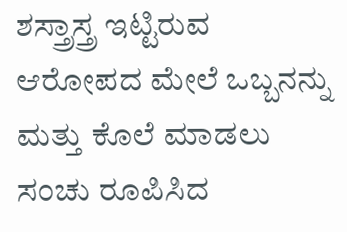ಶಸ್ತ್ರಾಸ್ತ್ರ ಇಟ್ಟಿರುವ ಆರೋಪದ ಮೇಲೆ ಒಬ್ಬನನ್ನು ಮತ್ತು ಕೊಲೆ ಮಾಡಲು ಸಂಚು ರೂಪಿಸಿದ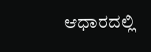ಆಧಾರದಲ್ಲಿ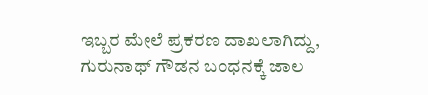ಇಬ್ಬರ ಮೇಲೆ ಪ್ರಕರಣ ದಾಖಲಾಗಿದ್ದು, ಗುರುನಾಥ್ ಗೌಡನ ಬಂಧನಕ್ಕೆ ಜಾಲ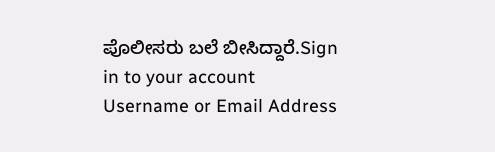ಪೊಲೀಸರು ಬಲೆ ಬೀಸಿದ್ದಾರೆ.Sign in to your account
Username or Email Address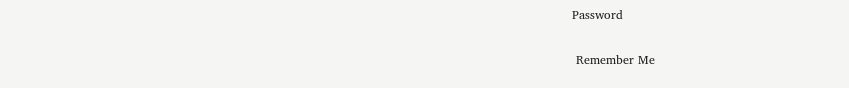Password

 Remember Me